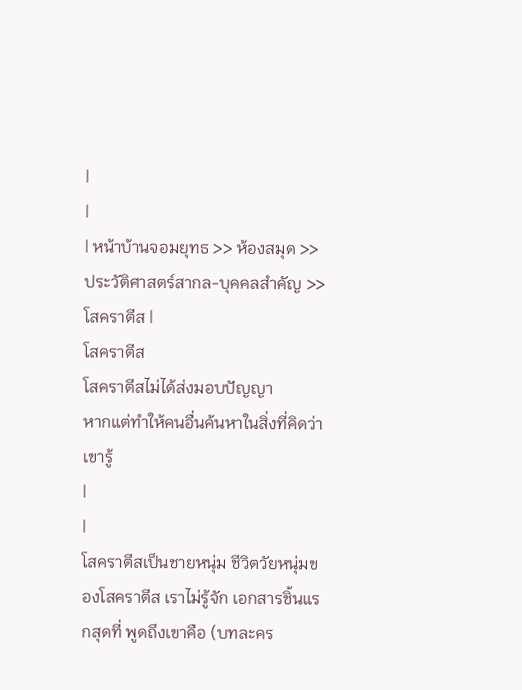|
|
| หน้าบ้านจอมยุทธ >> ห้องสมุด >>ประวัติศาสตร์สากล-บุคคลสำคัญ >>โสคราตีส |
โสคราตีส
โสคราตีสไม่ได้ส่งมอบปัญญา
หากแต่ทำให้คนอื่นค้นหาในสิ่งที่คิดว่าเขารู้
|
|
โสคราตีสเป็นชายหนุ่ม ชีวิตวัยหนุ่มของโสคราตีส เราไม่รู้จัก เอกสารชิ้นแรกสุดที่ พูดถึงเขาคือ (บทละคร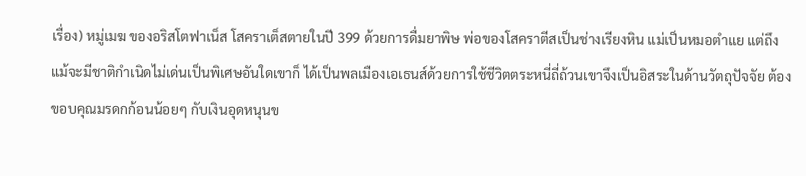เรื่อง) หมู่เมฆ ของอริสโตฟาเน็ส โสคราเต็สตายในปี 399 ด้วยการดื่มยาพิษ พ่อของโสคราตีสเป็นช่างเรียงหิน แม่เป็นหมอตำแย แต่ถึงแม้จะมีชาติกำเนิดไม่เด่นเป็นพิเศษอันใดเขาก็ ได้เป็นพลเมืองเอเธนส์ด้วยการใช้ชีวิตตระหนี่ถี่ถ้วนเขาจึงเป็นอิสระในด้านวัตถุปัจจัย ต้องขอบคุณมรดกก้อนน้อยๆ กับเงินอุดหนุนข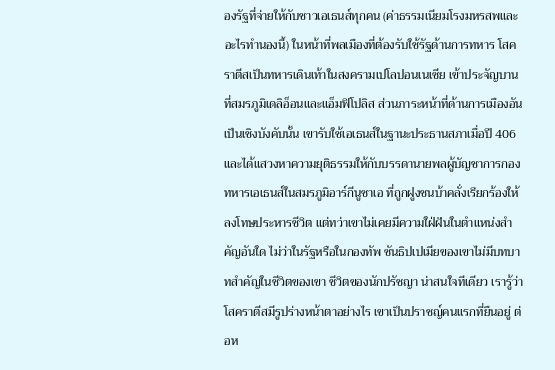องรัฐที่จ่ายให้กับชาวเอเธนส์ทุกคน (ค่าธรรมเนียมโรงมหรสพและอะไรทำนองนี้) ในหน้าที่พลเมืองที่ต้องรับใช้รัฐด้านการทหาร โสคราตีสเป็นทหารเดินเท้าในสงครามเปโลปอนเนเซีย เข้าประจัญบานที่สมรภูมิเดลิอ็อนและแอ็มฟิโปลิส ส่วนภาระหน้าที่ด้านการเมืองอันเป็นเชิงบังคับนั้น เขารับใช้เอเธนส์ในฐานะประธานสภาเมื่อปี 406 และได้แสวงหาความยุติธรรมให้กับบรรดานายพลผู้บัญชาการกองทหารเอเธนส์ในสมรภูมิอาร์กีนูซาเอ ที่ถูกฝูงชนบ้าคลั่งเรียกร้องให้ลงโทษประหารชีวิต แต่ทว่าเขาไม่เคยมีความใฝ่ฝันในตำแหน่งสำคัญอันใด ไม่ว่าในรัฐหรือในกองทัพ ซันธิปเปเมียของเขาไม่มีบทบาทสำคัญในชีวิตของเขา ชีวิตของนักปรัชญา น่าสนใจทีเดียว เรารู้ว่าโสคราตีสมีรูปร่างหน้าตาอย่างไร เขาเป็นปราชญ์คนแรกที่ยืนอยู่ ต่อห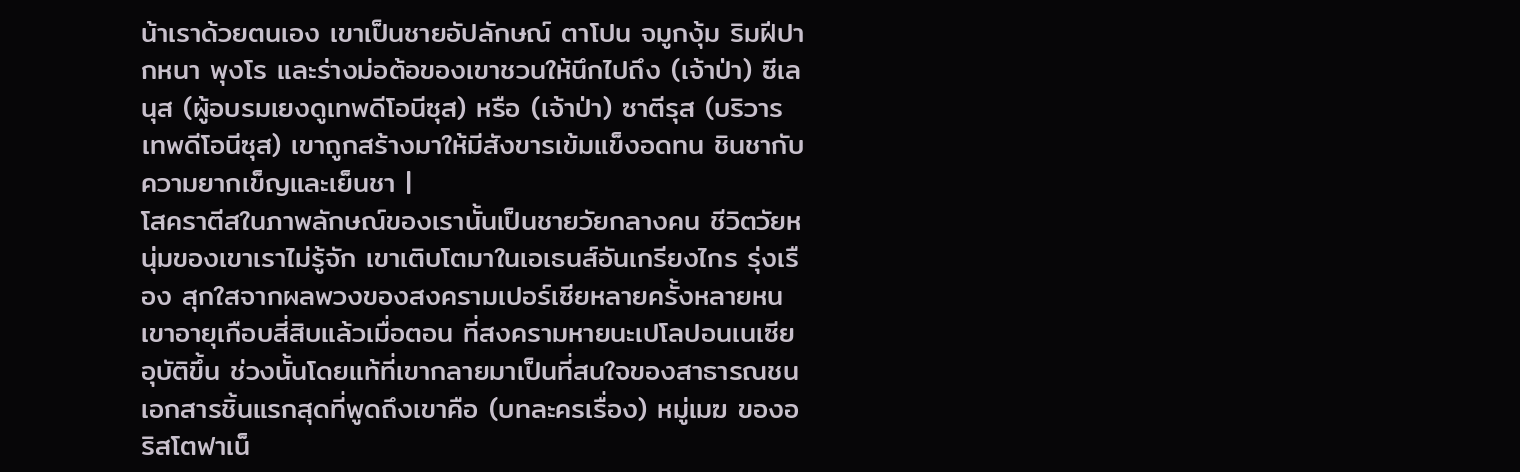น้าเราด้วยตนเอง เขาเป็นชายอัปลักษณ์ ตาโปน จมูกงุ้ม ริมฝีปากหนา พุงโร และร่างม่อต้อของเขาชวนให้นึกไปถึง (เจ้าป่า) ซีเลนุส (ผู้อบรมเยงดูเทพดีโอนีซุส) หรือ (เจ้าป่า) ซาตีรุส (บริวารเทพดีโอนีซุส) เขาถูกสร้างมาให้มีสังขารเข้มแข็งอดทน ชินชากับความยากเข็ญและเย็นชา |
โสคราตีสในภาพลักษณ์ของเรานั้นเป็นชายวัยกลางคน ชีวิตวัยหนุ่มของเขาเราไม่รู้จัก เขาเติบโตมาในเอเธนส์อันเกรียงไกร รุ่งเรือง สุกใสจากผลพวงของสงครามเปอร์เซียหลายครั้งหลายหน เขาอายุเกือบสี่สิบแล้วเมื่อตอน ที่สงครามหายนะเปโลปอนเนเซียอุบัติขึ้น ช่วงนั้นโดยแท้ที่เขากลายมาเป็นที่สนใจของสาธารณชน เอกสารชิ้นแรกสุดที่พูดถึงเขาคือ (บทละครเรื่อง) หมู่เมฆ ของอริสโตฟาเน็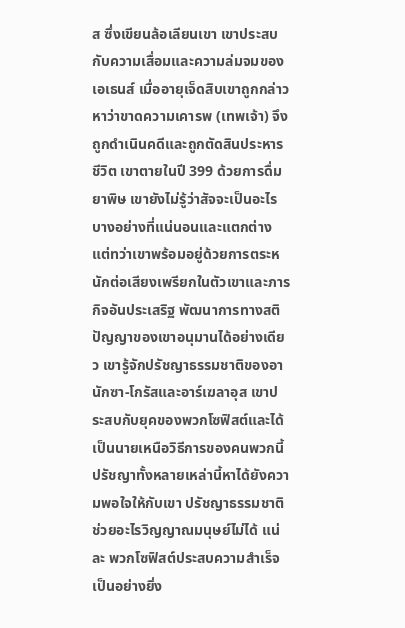ส ซึ่งเขียนล้อเลียนเขา เขาประสบกับความเสื่อมและความล่มจมของเอเธนส์ เมื่ออายุเจ็ดสิบเขาถูกกล่าวหาว่าขาดความเคารพ (เทพเจ้า) จึงถูกดำเนินคดีและถูกตัดสินประหารชีวิต เขาตายในปี 399 ด้วยการดื่มยาพิษ เขายังไม่รู้ว่าสัจจะเป็นอะไรบางอย่างที่แน่นอนและแตกต่าง แต่ทว่าเขาพร้อมอยู่ด้วยการตระหนักต่อเสียงเพรียกในตัวเขาและภารกิจอันประเสริฐ พัฒนาการทางสติปัญญาของเขาอนุมานได้อย่างเดียว เขารู้จักปรัชญาธรรมชาติของอานักซา-โกรัสและอาร์เฆลาอุส เขาประสบกับยุคของพวกโซฟิสต์และได้เป็นนายเหนือวิธีการของคนพวกนี้ ปรัชญาทั้งหลายเหล่านี้หาได้ยังความพอใจให้กับเขา ปรัชญาธรรมชาติช่วยอะไรวิญญาณมนุษย์ไม่ได้ แน่ละ พวกโซฟิสต์ประสบความสำเร็จเป็นอย่างยิ่ง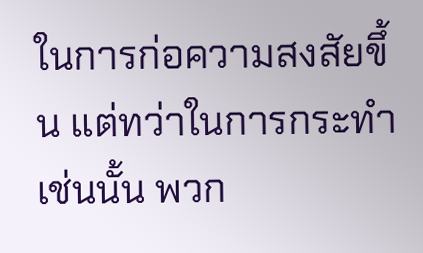ในการก่อความสงสัยขึ้น แต่ทว่าในการกระทำเช่นนั้น พวก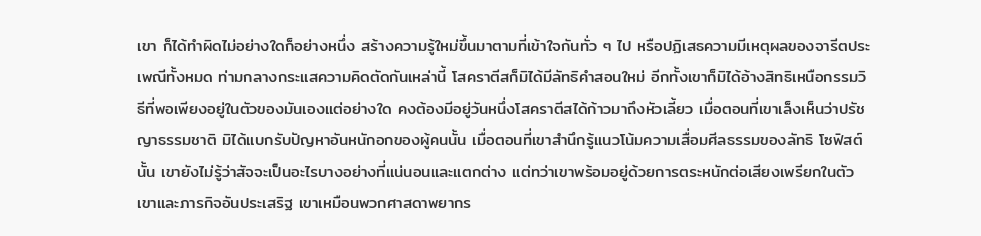เขา ก็ได้ทำผิดไม่อย่างใดก็อย่างหนึ่ง สร้างความรู้ใหม่ขึ้นมาตามที่เข้าใจกันทั่ว ๆ ไป หรือปฏิเสธความมีเหตุผลของจารีตประเพณีทั้งหมด ท่ามกลางกระแสความคิดตัดกันเหล่านี้ โสคราตีสก็มิได้มีลัทธิคำสอนใหม่ อีกทั้งเขาก็มิได้อ้างสิทธิเหนือกรรมวิธีที่พอเพียงอยู่ในตัวของมันเองแต่อย่างใด คงต้องมีอยู่วันหนึ่งโสคราตีสได้ก้าวมาถึงหัวเลี้ยว เมื่อตอนที่เขาเล็งเห็นว่าปรัชญาธรรมชาติ มิได้แบกรับปัญหาอันหนักอกของผู้คนนั้น เมื่อตอนที่เขาสำนึกรู้แนวโน้มความเสื่อมศีลธรรมของลัทธิ โซฟิสต์นั้น เขายังไม่รู้ว่าสัจจะเป็นอะไรบางอย่างที่แน่นอนและแตกต่าง แต่ทว่าเขาพร้อมอยู่ด้วยการตระหนักต่อเสียงเพรียกในตัวเขาและภารกิจอันประเสริฐ เขาเหมือนพวกศาสดาพยากร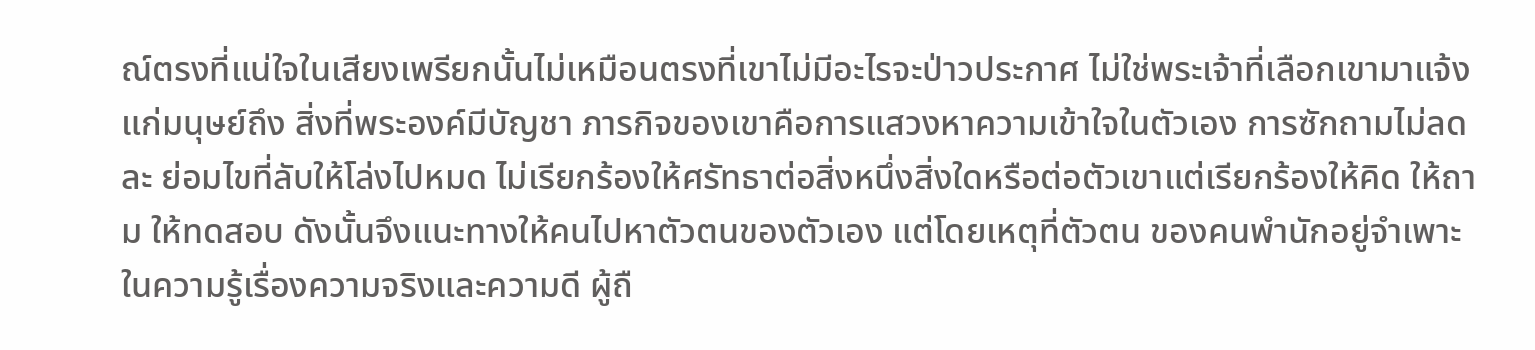ณ์ตรงที่แน่ใจในเสียงเพรียกนั้นไม่เหมือนตรงที่เขาไม่มีอะไรจะป่าวประกาศ ไม่ใช่พระเจ้าที่เลือกเขามาแจ้งแก่มนุษย์ถึง สิ่งที่พระองค์มีบัญชา ภารกิจของเขาคือการแสวงหาความเข้าใจในตัวเอง การซักถามไม่ลดละ ย่อมไขที่ลับให้โล่งไปหมด ไม่เรียกร้องให้ศรัทธาต่อสิ่งหนึ่งสิ่งใดหรือต่อตัวเขาแต่เรียกร้องให้คิด ให้ถาม ให้ทดสอบ ดังนั้นจึงแนะทางให้คนไปหาตัวตนของตัวเอง แต่โดยเหตุที่ตัวตน ของคนพำนักอยู่จำเพาะในความรู้เรื่องความจริงและความดี ผู้ถื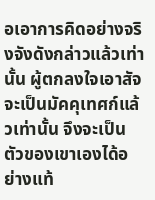อเอาการคิดอย่างจริงจังดังกล่าวแล้วเท่านั้น ผู้ตกลงใจเอาสัจจะเป็นมัคคุเทศก์แล้วเท่านั้น จึงจะเป็นตัวของเขาเองได้อย่างแท้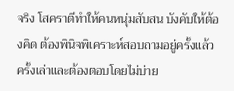จริง โสคราตีทำให้คนหนุ่มสับสน บังคับให้ต้องคิด ต้องพินิจพิเคราะห์สอบถามอยู่ครั้งแล้ว ครั้งเล่าและต้องตอบโดยไม่บ่าย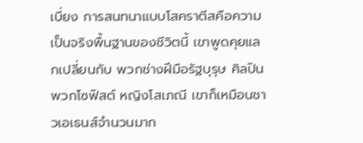เบี่ยง การสนทนาแบบโสคราตีสคือความเป็นจริงพื้นฐานของชีวิตนี้ เขาพูดคุยแลกเปลี่ยนกับ พวกช่างฝีมือรัฐบุรุษ ศิลปิน พวกโซฟิสต์ หญิงโสเภณี เขาก็เหมือนชาวเอเธนส์จำนวนมาก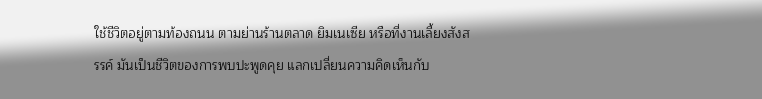ใช้ชีวิตอยู่ตามท้องถนน ตามย่านร้านตลาด ยิมเนเซีย หรือที่งานเลี้ยงสังสรรค์ มันเป็นชีวิตของการพบปะพูดคุย แลกเปลี่ยนความคิดเห็นกับ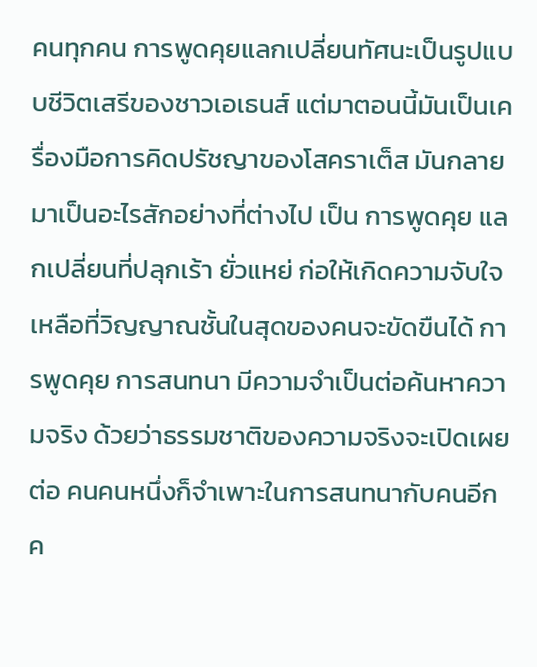คนทุกคน การพูดคุยแลกเปลี่ยนทัศนะเป็นรูปแบบชีวิตเสรีของชาวเอเธนส์ แต่มาตอนนี้มันเป็นเครื่องมือการคิดปรัชญาของโสคราเต็ส มันกลายมาเป็นอะไรสักอย่างที่ต่างไป เป็น การพูดคุย แลกเปลี่ยนที่ปลุกเร้า ยั่วแหย่ ก่อให้เกิดความจับใจเหลือที่วิญญาณชั้นในสุดของคนจะขัดขืนได้ การพูดคุย การสนทนา มีความจำเป็นต่อค้นหาความจริง ด้วยว่าธรรมชาติของความจริงจะเปิดเผยต่อ คนคนหนึ่งก็จำเพาะในการสนทนากับคนอีกค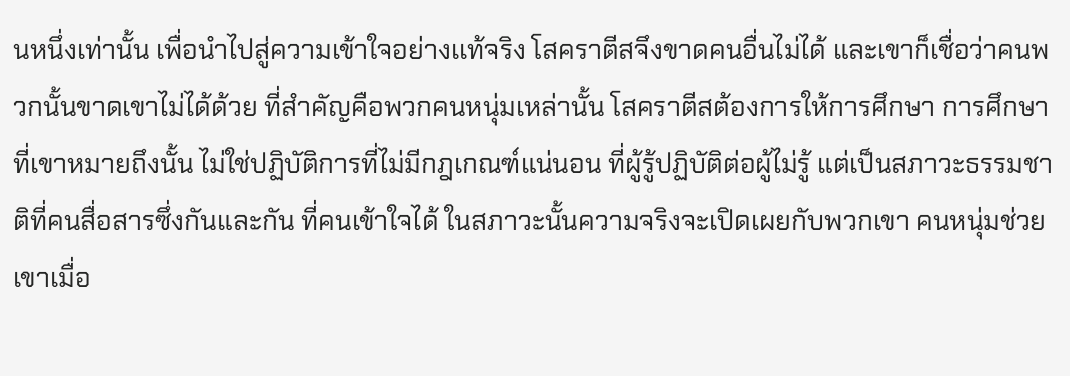นหนึ่งเท่านั้น เพื่อนำไปสู่ความเข้าใจอย่างเเท้จริง โสคราตีสจึงขาดคนอื่นไม่ได้ และเขาก็เชื่อว่าคนพวกนั้นขาดเขาไม่ได้ด้วย ที่สำคัญคือพวกคนหนุ่มเหล่านั้น โสคราตีสต้องการให้การศึกษา การศึกษาที่เขาหมายถึงนั้น ไม่ใช่ปฏิบัติการที่ไม่มีกฎเกณฑ์แน่นอน ที่ผู้รู้ปฏิบัติต่อผู้ไม่รู้ แต่เป็นสภาวะธรรมชาติที่คนสื่อสารซึ่งกันและกัน ที่คนเข้าใจได้ ในสภาวะนั้นความจริงจะเปิดเผยกับพวกเขา คนหนุ่มช่วยเขาเมื่อ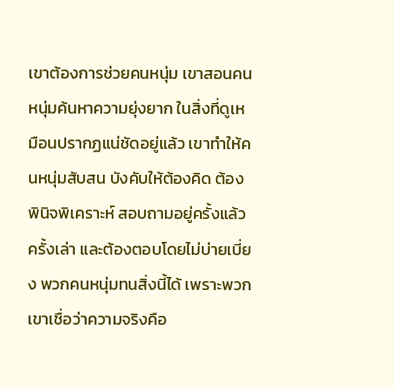เขาต้องการช่วยคนหนุ่ม เขาสอนคนหนุ่มค้นหาความยุ่งยาก ในสิ่งที่ดูเหมือนปรากฏแน่ชัดอยู่แล้ว เขาทำให้คนหนุ่มสับสน บังคับให้ต้องคิด ต้องพินิจพิเคราะห์ สอบถามอยู่ครั้งแล้วครั้งเล่า และต้องตอบโดยไม่บ่ายเบี่ยง พวกคนหนุ่มทนสิ่งนี้ได้ เพราะพวกเขาเชื่อว่าความจริงคือ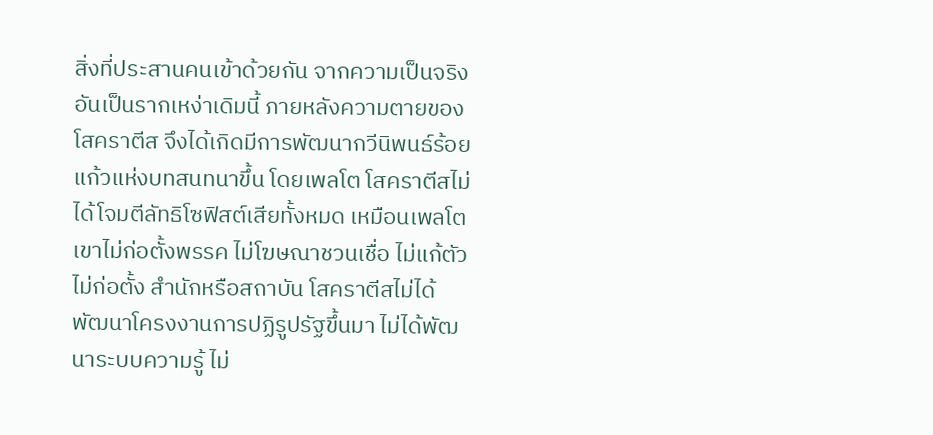สิ่งที่ประสานคนเข้าด้วยกัน จากความเป็นจริงอันเป็นรากเหง่าเดิมนี้ ภายหลังความตายของโสคราตีส จึงได้เกิดมีการพัฒนากวีนิพนธ์ร้อยแก้วแห่งบทสนทนาขึ้น โดยเพลโต โสคราตีสไม่ได้โจมตีลัทธิโซฟิสต์เสียทั้งหมด เหมือนเพลโต เขาไม่ก่อตั้งพรรค ไม่โฆษณาชวนเชื่อ ไม่แก้ตัว ไม่ก่อตั้ง สำนักหรือสถาบัน โสคราตีสไม่ได้พัฒนาโครงงานการปฏิรูปรัฐขึ้นมา ไม่ได้พัฒนาระบบความรู้ ไม่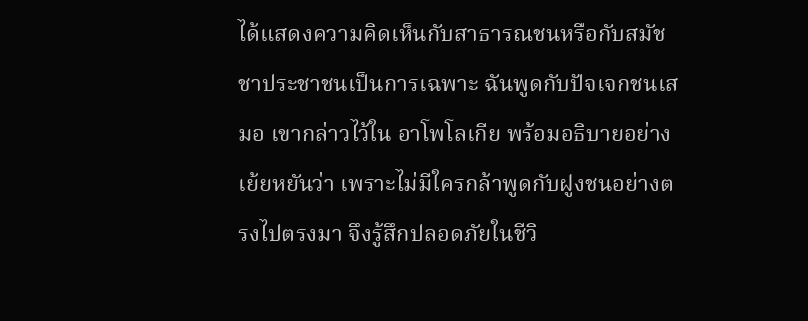ได้แสดงความคิดเห็นกับสาธารณชนหรือกับสมัชชาประชาชนเป็นการเฉพาะ ฉันพูดกับปัจเจกชนเสมอ เขากล่าวไว้ใน อาโพโลเกีย พร้อมอธิบายอย่างเย้ยหยันว่า เพราะไม่มีใครกล้าพูดกับฝูงชนอย่างตรงไปตรงมา จึงรู้สึกปลอดภัยในชีวิ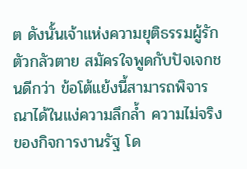ต ดังนั้นเจ้าแห่งความยุติธรรมผู้รักตัวกลัวตาย สมัครใจพูดกับปัจเจกชนดีกว่า ข้อโต้แย้งนี้สามารถพิจารณาได้ในแง่ความลึกล้ำ ความไม่จริงของกิจการงานรัฐ โด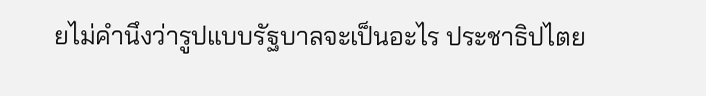ยไม่คำนึงว่ารูปแบบรัฐบาลจะเป็นอะไร ประชาธิปไตย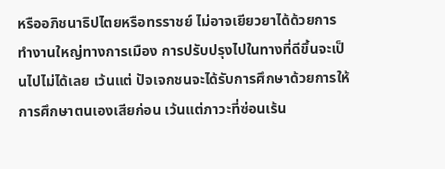หรืออภิชนาธิปไตยหรือทรราชย์ ไม่อาจเยียวยาได้ด้วยการทำงานใหญ่ทางการเมือง การปรับปรุงไปในทางที่ดีขึ้นจะเป็นไปไม่ได้เลย เว้นแต่ ปัจเจกชนจะได้รับการศึกษาด้วยการให้การศึกษาตนเองเสียก่อน เว้นแต่ภาวะที่ซ่อนเร้น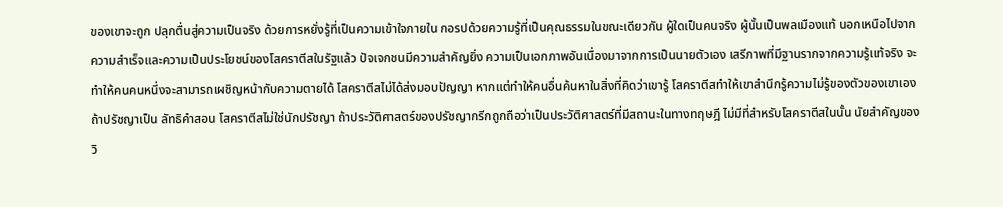ของเขาจะถูก ปลุกตื่นสู่ความเป็นจริง ด้วยการหยั่งรู้ที่เป็นความเข้าใจภายใน กอรปด้วยความรู้ที่เป็นคุณธรรมในขณะเดียวกัน ผู้ใดเป็นคนจริง ผู้นั้นเป็นพลเมืองแท้ นอกเหนือไปจากความสำเร็จและความเป็นประโยชน์ของโสคราตีสในรัฐแล้ว ปัจเจกชนมีความสำคัญยิ่ง ความเป็นเอกภาพอันเนื่องมาจากการเป็นนายตัวเอง เสรีภาพที่มีฐานรากจากความรู้เเท้จริง จะทำให้คนคนหนึ่งจะสามารถเผชิญหน้ากับความตายได้ โสคราตีสไม่ได้ส่งมอบปัญญา หากแต่ทำให้คนอื่นค้นหาในสิ่งที่คิดว่าเขารู้ โสคราตีสทำให้เขาสำนึกรู้ความไม่รู้ของตัวของเขาเอง ถ้าปรัชญาเป็น ลัทธิคำสอน โสคราตีสไม่ใช่นักปรัชญา ถ้าประวัติศาสตร์ของปรัชญากรีกถูกถือว่าเป็นประวัติศาสตร์ที่มีสถานะในทางทฤษฎี ไม่มีที่สำหรับโสคราตีสในนั้น นัยสำคัญของวิ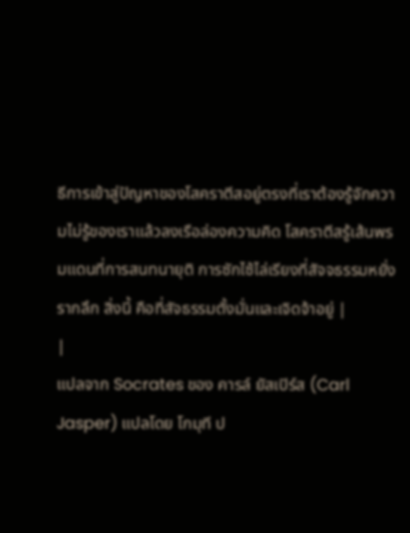ธีการเข้าสู่ปัญหาของโสคราตีสอยู่ตรงที่เราต้องรู้จักความไม่รู้ของเราแล้วลงเรือล่องความคิด โสคราตีสรู้เส้นพรมแดนที่การสนทนายุติ การซักไซ้ไล่เรียงที่สัจจธรรมหยั่งรากลึก สิ่งนี้ คือที่สัจธรรมตั้งมั่นและเจิดจ้าอยู่ |
|
แปลจาก Socrates ของ คารล์ ยัสเปิร์ส (Carl Jasper) แปลโดย โกมุที ป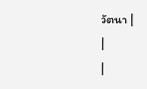วัตนา |
|
|